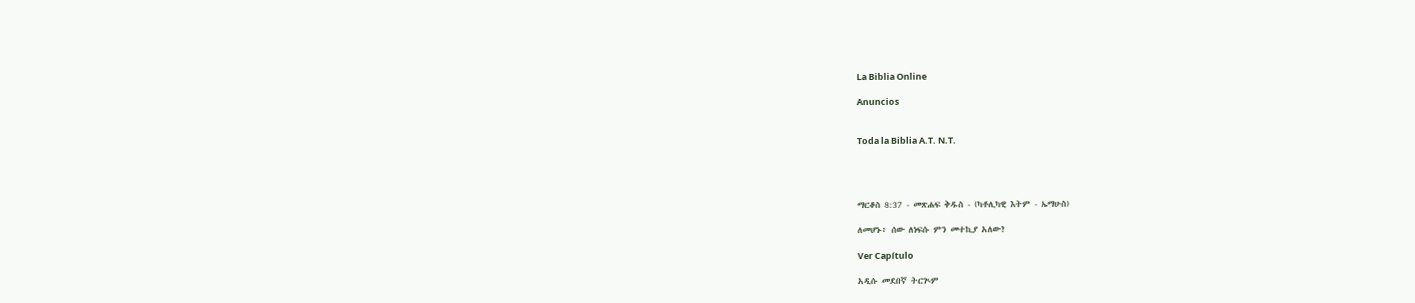La Biblia Online

Anuncios


Toda la Biblia A.T. N.T.




ማርቆስ 8:37 - መጽሐፍ ቅዱስ - (ካቶሊካዊ እትም - ኤማሁስ)

ለመሆኑ፥ ሰው ለነፍሱ ምን መተኪያ አለው?

Ver Capítulo

አዲሱ መደበኛ ትርጒም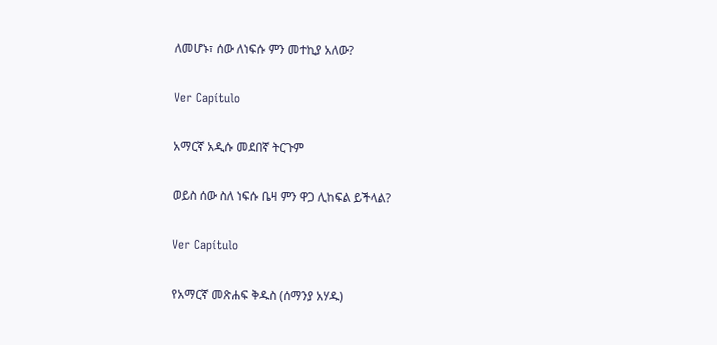ለመሆኑ፣ ሰው ለነፍሱ ምን መተኪያ አለው?

Ver Capítulo

አማርኛ አዲሱ መደበኛ ትርጉም

ወይስ ሰው ስለ ነፍሱ ቤዛ ምን ዋጋ ሊከፍል ይችላል?

Ver Capítulo

የአማርኛ መጽሐፍ ቅዱስ (ሰማንያ አሃዱ)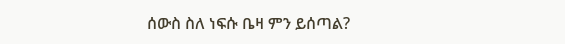ሰውስ ስለ ነፍሱ ቤዛ ምን ይሰጣል?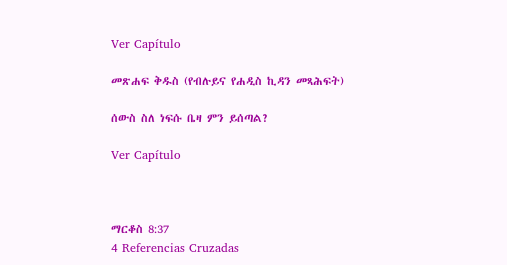Ver Capítulo

መጽሐፍ ቅዱስ (የብሉይና የሐዲስ ኪዳን መጻሕፍት)

ሰውስ ስለ ነፍሱ ቤዛ ምን ይሰጣል?

Ver Capítulo



ማርቆስ 8:37
4 Referencias Cruzadas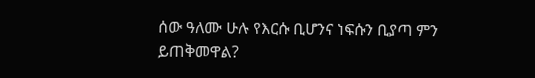ሰው ዓለሙ ሁሉ የእርሱ ቢሆንና ነፍሱን ቢያጣ ምን ይጠቅመዋል?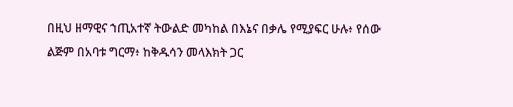በዚህ ዘማዊና ኀጢአተኛ ትውልድ መካከል በእኔና በቃሌ የሚያፍር ሁሉ፥ የሰው ልጅም በአባቱ ግርማ፥ ከቅዱሳን መላእክት ጋር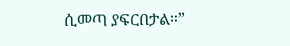ሲመጣ ያፍርበታል።”